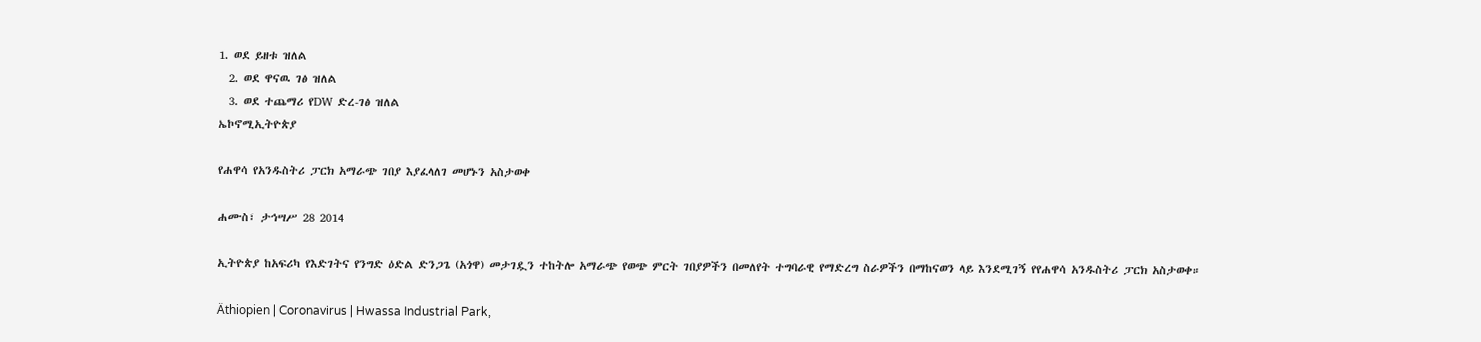1. ወደ ይዘቱ ዝለል
  2. ወደ ዋናዉ ገፅ ዝለል
  3. ወደ ተጨማሪ የDW ድረ-ገፅ ዝለል
ኤኮኖሚኢትዮጵያ

የሐዋሳ የአንዱስትሪ ፓርክ አማራጭ ገበያ እያፈላለገ መሆኑን አስታወቀ

ሐሙስ፣ ታኅሣሥ 28 2014

ኢትዮጵያ ከአፍሪካ የእድገትና የንግድ ዕድል ድንጋጌ (አጎዋ) መታገዷን ተከትሎ አማራጭ የወጭ ምርት ገበያዎችን በመለየት ተግባራዊ የማድረግ ስራዎችን በማከናወን ላይ እንደሚገኝ የየሐዋሳ አንዱስትሪ ፓርክ አስታወቀ።

Äthiopien | Coronavirus | Hwassa Industrial Park,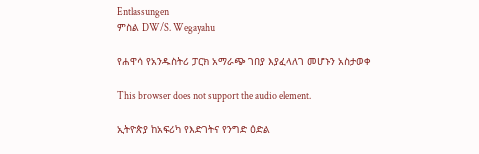Entlassungen
ምስል DW/S. Wegayahu

የሐዋሳ የአንዱስትሪ ፓርክ አማራጭ ገበያ እያፈላለገ መሆኑን አስታወቀ

This browser does not support the audio element.

ኢትዮጵያ ከአፍሪካ የእድገትና የንግድ ዕድል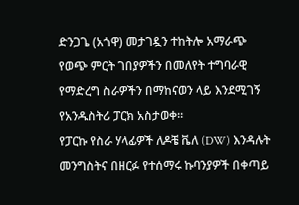ድንጋጌ (አጎዋ) መታገዷን ተከትሎ አማራጭ የወጭ ምርት ገበያዎችን በመለየት ተግባራዊ የማድረግ ስራዎችን በማከናወን ላይ እንደሚገኝ የአንዱስትሪ ፓርክ አስታወቀ።
የፓርኩ የስራ ሃላፊዎች ለዶቼ ቬለ (DW) እንዳሉት መንግስትና በዘርፉ የተሰማሩ ኩባንያዎች በቀጣይ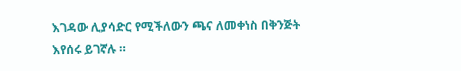እገዳው ሊያሳድር የሚችለውን ጫና ለመቀነስ በቅንጅት እየሰሩ ይገኛሉ ።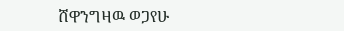ሸዋንግዛዉ ወጋየሁ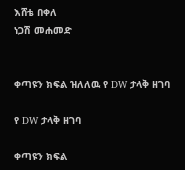እሸቴ በቀለ
ነጋሽ መሐመድ


ቀጣዩን ክፍል ዝለለዉ የ DW ታላቅ ዘገባ

የ DW ታላቅ ዘገባ

ቀጣዩን ክፍል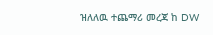ዝለለዉ ተጨማሪ መረጃ ከ DW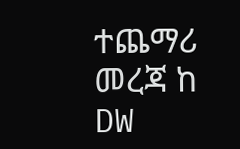ተጨማሪ መረጃ ከ DW